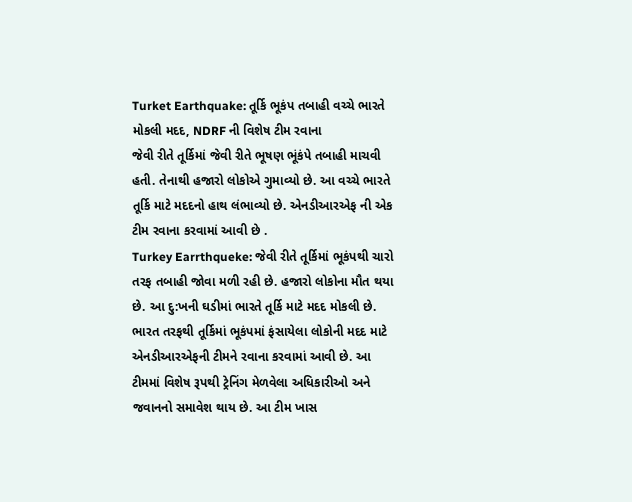Turket Earthquake: તૂર્કિ ભૂકંપ તબાહી વચ્ચે ભારતે મોકલી મદદ, NDRF ની વિશેષ ટીમ રવાના
જેવી રીતે તૂર્કિમાં જેવી રીતે ભૂષણ ભૂંકંપે તબાહી માચવી હતી. તેનાથી હજારો લોકોએ ગુમાવ્યો છે. આ વચ્ચે ભારતે તૂર્કિ માટે મદદનો હાથ લંભાવ્યો છે. એનડીઆરએફ ની એક ટીમ રવાના કરવામાં આવી છે .
Turkey Earrthqueke: જેવી રીતે તૂર્કિમાં ભૂકંપથી ચારો તરફ તબાહી જોવા મળી રહી છે. હજારો લોકોના મૌત થયા છે. આ દુ:ખની ઘડીમાં ભારતે તૂર્કિ માટે મદદ મોકલી છે. ભારત તરફથી તૂર્કિમાં ભૂકંપમાં ફંસાયેલા લોકોની મદદ માટે એનડીઆરએફની ટીમને રવાના કરવામાં આવી છે. આ ટીમમાં વિશેષ રૂપથી ટ્રેનિંગ મેળવેલા અધિકારીઓ અને જવાનનો સમાવેશ થાય છે. આ ટીમ ખાસ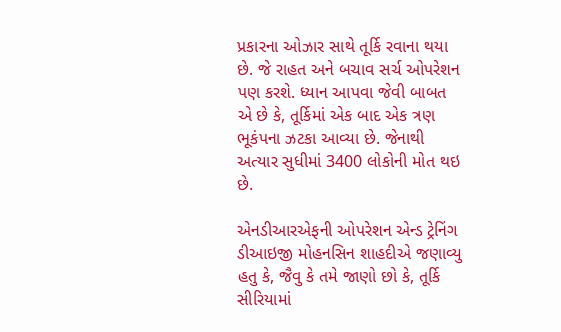પ્રકારના ઓઝાર સાથે તૂર્કિ રવાના થયા છે. જે રાહત અને બચાવ સર્ચ ઓપરેશન પણ કરશે. ધ્યાન આપવા જેવી બાબત એ છે કે, તૂર્કિમાં એક બાદ એક ત્રણ ભૂકંપના ઝટકા આવ્યા છે. જેનાથી અત્યાર સુધીમાં 3400 લોકોની મોત થઇ છે.

એનડીઆરએફની ઓપરેશન એન્ડ ટ્રેનિંગ ડીઆઇજી મોહનસિન શાહદીએ જણાવ્યુ હતુ કે, જૈવુ કે તમે જાણો છો કે, તૂર્કિ સીરિયામાં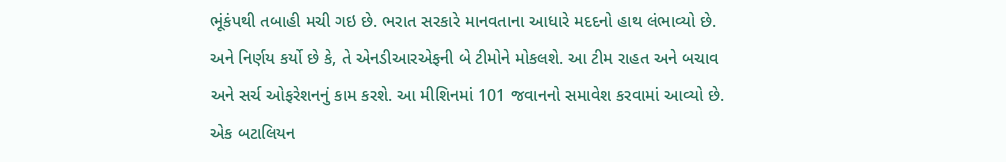ભૂંકંપથી તબાહી મચી ગઇ છે. ભરાત સરકારે માનવતાના આધારે મદદનો હાથ લંભાવ્યો છે. અને નિર્ણય કર્યો છે કે, તે એનડીઆરએફની બે ટીમોને મોકલશે. આ ટીમ રાહત અને બચાવ અને સર્ચ ઓફરેશનનું કામ કરશે. આ મીશિનમાં 101 જવાનનો સમાવેશ કરવામાં આવ્યો છે. એક બટાલિયન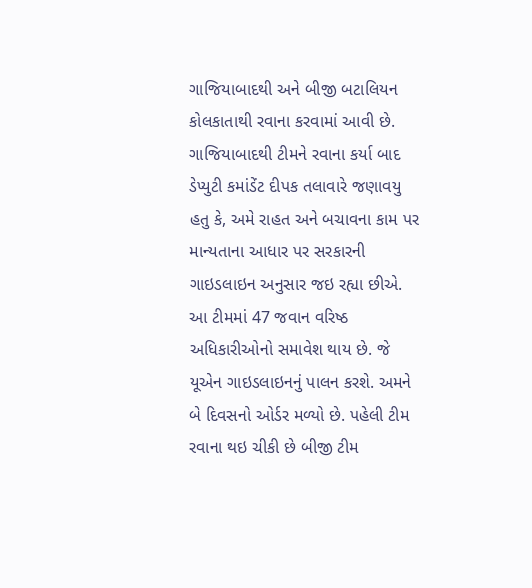ગાજિયાબાદથી અને બીજી બટાલિયન કોલકાતાથી રવાના કરવામાં આવી છે.
ગાજિયાબાદથી ટીમને રવાના કર્યા બાદ ડેપ્યુટી કમાંડેંટ દીપક તલાવારે જણાવયુ હતુ કે, અમે રાહત અને બચાવના કામ પર માન્યતાના આધાર પર સરકારની ગાઇડલાઇન અનુસાર જઇ રહ્યા છીએ. આ ટીમમાં 47 જવાન વરિષ્ઠ અધિકારીઓનો સમાવેશ થાય છે. જે યૂએન ગાઇડલાઇનનું પાલન કરશે. અમને બે દિવસનો ઓર્ડર મળ્યો છે. પહેલી ટીમ રવાના થઇ ચીકી છે બીજી ટીમ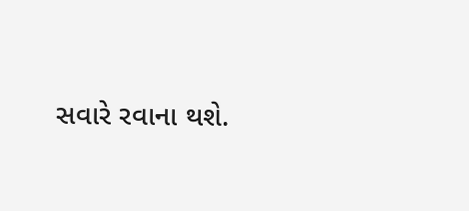સવારે રવાના થશે.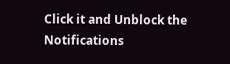Click it and Unblock the Notifications